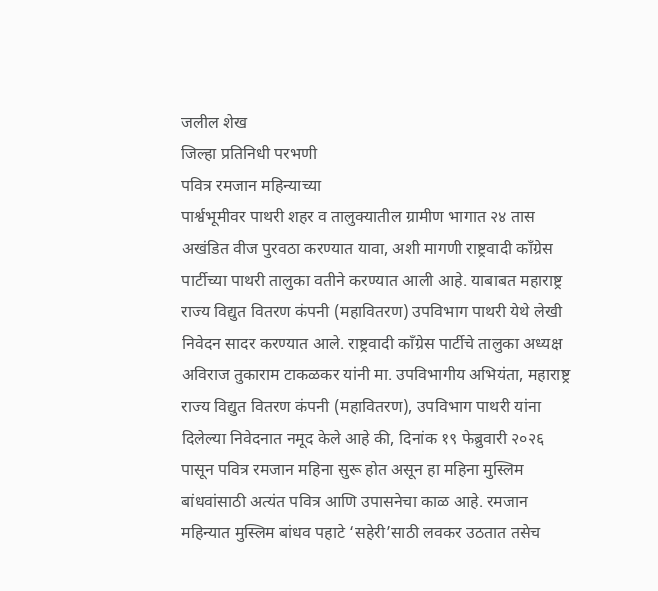जलील शेख
जिल्हा प्रतिनिधी परभणी
पवित्र रमजान महिन्याच्या
पार्श्वभूमीवर पाथरी शहर व तालुक्यातील ग्रामीण भागात २४ तास अखंडित वीज पुरवठा करण्यात यावा, अशी मागणी राष्ट्रवादी काँग्रेस पार्टीच्या पाथरी तालुका वतीने करण्यात आली आहे. याबाबत महाराष्ट्र राज्य विद्युत वितरण कंपनी (महावितरण) उपविभाग पाथरी येथे लेखी निवेदन सादर करण्यात आले. राष्ट्रवादी काँग्रेस पार्टीचे तालुका अध्यक्ष अविराज तुकाराम टाकळकर यांनी मा. उपविभागीय अभियंता, महाराष्ट्र राज्य विद्युत वितरण कंपनी (महावितरण), उपविभाग पाथरी यांना दिलेल्या निवेदनात नमूद केले आहे की, दिनांक १९ फेब्रुवारी २०२६ पासून पवित्र रमजान महिना सुरू होत असून हा महिना मुस्लिम बांधवांसाठी अत्यंत पवित्र आणि उपासनेचा काळ आहे. रमजान महिन्यात मुस्लिम बांधव पहाटे ‘सहेरी’साठी लवकर उठतात तसेच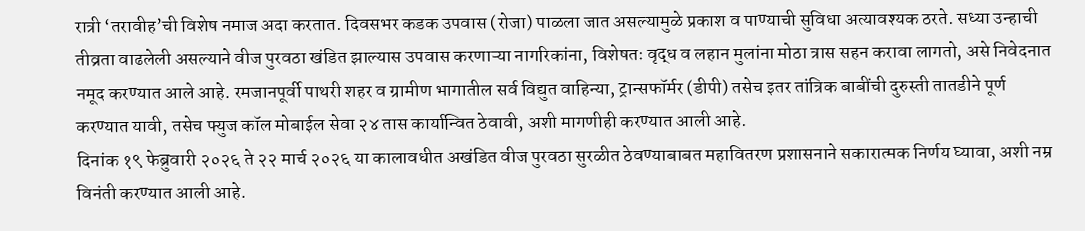रात्री ‘तरावीह’ची विशेष नमाज अदा करतात. दिवसभर कडक उपवास (रोजा) पाळला जात असल्यामुळे प्रकाश व पाण्याची सुविधा अत्यावश्यक ठरते. सध्या उन्हाची तीव्रता वाढलेली असल्याने वीज पुरवठा खंडित झाल्यास उपवास करणाऱ्या नागरिकांना, विशेषतः वृद्ध व लहान मुलांना मोठा त्रास सहन करावा लागतो, असे निवेदनात नमूद करण्यात आले आहे. रमजानपूर्वी पाथरी शहर व ग्रामीण भागातील सर्व विद्युत वाहिन्या, ट्रान्सफॉर्मर (डीपी) तसेच इतर तांत्रिक बाबींची दुरुस्ती तातडीने पूर्ण करण्यात यावी, तसेच फ्युज कॉल मोबाईल सेवा २४ तास कार्यान्वित ठेवावी, अशी मागणीही करण्यात आली आहे.
दिनांक १९ फेब्रुवारी २०२६ ते २२ मार्च २०२६ या कालावधीत अखंडित वीज पुरवठा सुरळीत ठेवण्याबाबत महावितरण प्रशासनाने सकारात्मक निर्णय घ्यावा, अशी नम्र विनंती करण्यात आली आहे.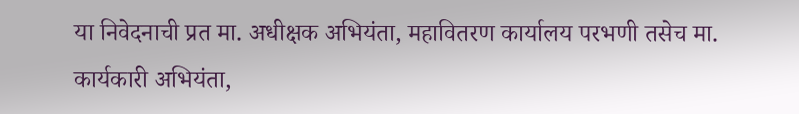या निवेदनाची प्रत मा. अधीक्षक अभियंता, महावितरण कार्यालय परभणी तसेच मा. कार्यकारी अभियंता,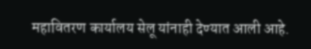महावितरण कार्यालय सेलू यांनाही देण्यात आली आहे.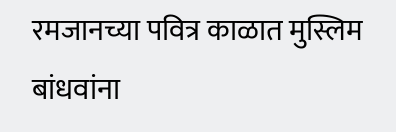रमजानच्या पवित्र काळात मुस्लिम बांधवांना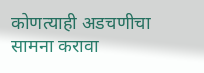कोणत्याही अडचणीचा सामना करावा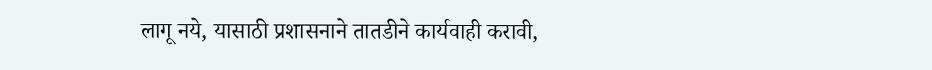लागू नये, यासाठी प्रशासनाने तातडीने कार्यवाही करावी,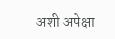अशी अपेक्षा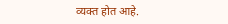व्यक्त होत आहे.